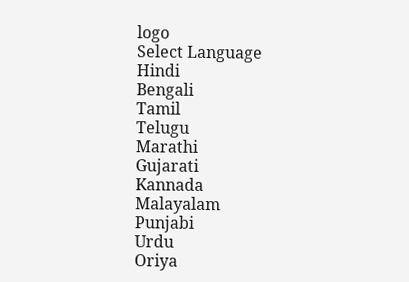logo
Select Language
Hindi
Bengali
Tamil
Telugu
Marathi
Gujarati
Kannada
Malayalam
Punjabi
Urdu
Oriya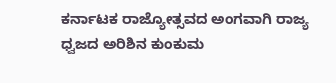ಕರ್ನಾಟಕ ರಾಜ್ಯೋತ್ಸವದ ಅಂಗವಾಗಿ ರಾಜ್ಯ ಧ್ವಜದ ಅರಿಶಿನ ಕುಂಕುಮ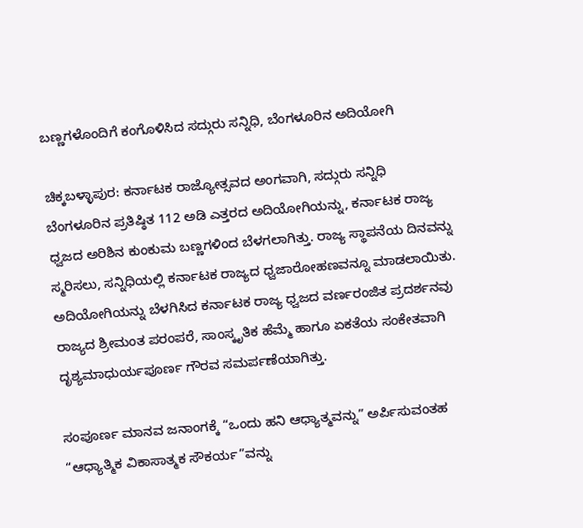ಬಣ್ಣಗಳೊಂದಿಗೆ ಕಂಗೊಳಿಸಿದ ಸದ್ಗುರು ಸನ್ನಿಧಿ, ಬೆಂಗಳೂರಿನ ಅದಿಯೋಗಿ

ಚಿಕ್ಕಬಳ್ಳಾಪುರ: ಕರ್ನಾಟಕ ರಾಜ್ಯೋತ್ಸವದ ಅಂಗವಾಗಿ, ಸದ್ಗುರು ಸನ್ನಿಧಿ ಬೆಂಗಳೂರಿನ ಪ್ರತಿಷ್ಠಿತ 112 ಅಡಿ ಎತ್ತರದ ಅದಿಯೋಗಿಯನ್ನು, ಕರ್ನಾಟಕ ರಾಜ್ಯ ಧ್ವಜದ ಅರಿಶಿನ ಕುಂಕುಮ ಬಣ್ಣಗಳಿಂದ ಬೆಳಗಲಾಗಿತ್ತು. ರಾಜ್ಯ ಸ್ಥಾಪನೆಯ ದಿನವನ್ನು ಸ್ಮರಿಸಲು, ಸನ್ನಿಧಿಯಲ್ಲಿ ಕರ್ನಾಟಕ ರಾಜ್ಯದ ಧ್ವಜಾರೋಹಣವನ್ನೂ ಮಾಡಲಾಯಿತು. ಅದಿಯೋಗಿಯನ್ನು ಬೆಳಗಿಸಿದ ಕರ್ನಾಟಕ ರಾಜ್ಯ ಧ್ವಜದ ವರ್ಣರಂಜಿತ ಪ್ರದರ್ಶನವು ರಾಜ್ಯದ ಶ್ರೀಮಂತ ಪರಂಪರೆ, ಸಾಂಸ್ಕೃತಿಕ ಹೆಮ್ಮೆ ಹಾಗೂ ಏಕತೆಯ ಸಂಕೇತವಾಗಿ ದೃಶ್ಯಮಾಧುರ್ಯಪೂರ್ಣ ಗೌರವ ಸಮರ್ಪಣೆಯಾಗಿತ್ತು.

ಸಂಪೂರ್ಣ ಮಾನವ ಜನಾಂಗಕ್ಕೆ “ಒಂದು ಹನಿ ಆಧ್ಯಾತ್ಮವನ್ನು” ಅರ್ಪಿಸುವಂತಹ “ಆಧ್ಯಾತ್ಮಿಕ ವಿಕಾಸಾತ್ಮಕ ಸೌಕರ್ಯ”ವನ್ನು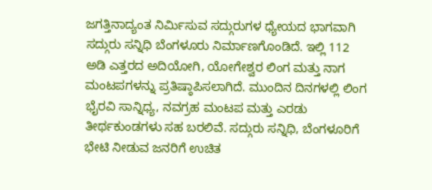ಜಗತ್ತಿನಾದ್ಯಂತ ನಿರ್ಮಿಸುವ ಸದ್ಗುರುಗಳ ಧ್ಯೇಯದ ಭಾಗವಾಗಿ ಸದ್ಗುರು ಸನ್ನಿಧಿ ಬೆಂಗಳೂರು ನಿರ್ಮಾಣಗೊಂಡಿದೆ. ಇಲ್ಲಿ 112 ಅಡಿ ಎತ್ತರದ ಅದಿಯೋಗಿ, ಯೋಗೇಶ್ವರ ಲಿಂಗ ಮತ್ತು ನಾಗ ಮಂಟಪಗಳನ್ನು ಪ್ರತಿಷ್ಠಾಪಿಸಲಾಗಿದೆ. ಮುಂದಿನ ದಿನಗಳಲ್ಲಿ ಲಿಂಗ ಭೈರವಿ ಸಾನ್ನಿಧ್ಯ, ನವಗ್ರಹ ಮಂಟಪ ಮತ್ತು ಎರಡು ತೀರ್ಥಕುಂಡಗಳು ಸಹ ಬರಲಿವೆ. ಸದ್ಗುರು ಸನ್ನಿಧಿ, ಬೆಂಗಳೂರಿಗೆ ಭೇಟಿ ನೀಡುವ ಜನರಿಗೆ ಉಚಿತ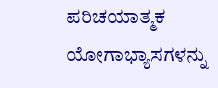ಪರಿಚಯಾತ್ಮಕ ಯೋಗಾಭ್ಯಾಸಗಳನ್ನು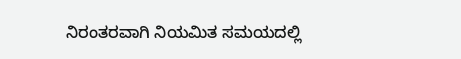ನಿರಂತರವಾಗಿ ನಿಯಮಿತ ಸಮಯದಲ್ಲಿ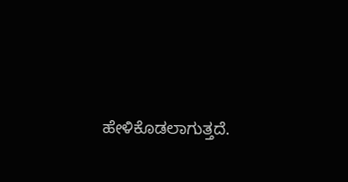ಹೇಳಿಕೊಡಲಾಗುತ್ತದೆ.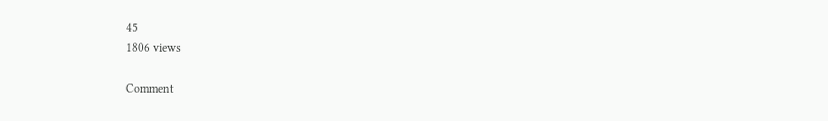45
1806 views

Comment